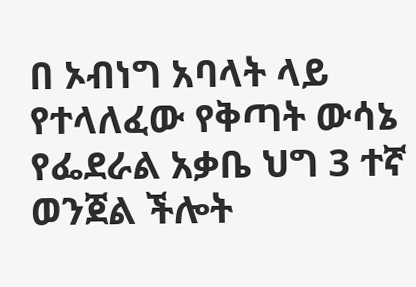በ ኦብነግ አባላት ላይ የተላለፈው የቅጣት ውሳኔ
የፌደራል አቃቤ ህግ 3 ተኛ ወንጀል ችሎት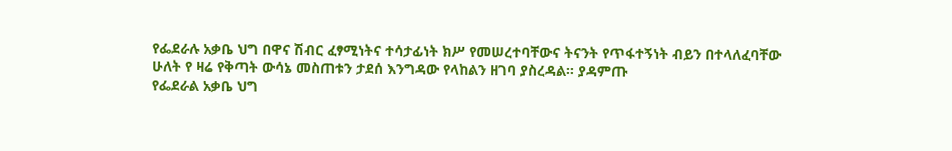የፌደራሉ አቃቤ ህግ በዋና ሽብር ፈፃሚነትና ተሳታፊነት ክሥ የመሠረተባቸውና ትናንት የጥፋተኝነት ብይን በተላለፈባቸው ሁለት የ ዛሬ የቅጣት ውሳኔ መስጠቱን ታደሰ እንግዳው የላከልን ዘገባ ያስረዳል። ያዳምጡ
የፌደራል አቃቤ ህግ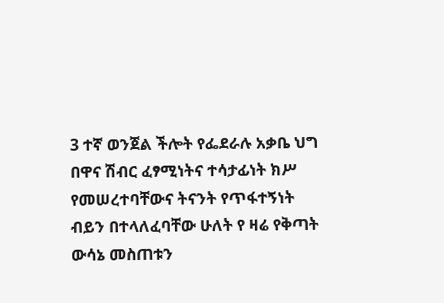3 ተኛ ወንጀል ችሎት የፌደራሉ አቃቤ ህግ በዋና ሽብር ፈፃሚነትና ተሳታፊነት ክሥ የመሠረተባቸውና ትናንት የጥፋተኝነት ብይን በተላለፈባቸው ሁለት የ ዛሬ የቅጣት ውሳኔ መስጠቱን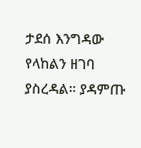ታደሰ እንግዳው የላከልን ዘገባ ያስረዳል። ያዳምጡ